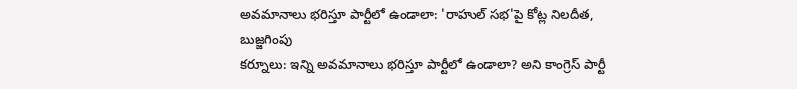అవమానాలు భరిస్తూ పార్టీలో ఉండాలా: 'రాహుల్ సభ'పై కోట్ల నిలదీత, బుజ్జగింపు
కర్నూలు: ఇన్ని అవమానాలు భరిస్తూ పార్టీలో ఉండాలా? అని కాంగ్రెస్ పార్టీ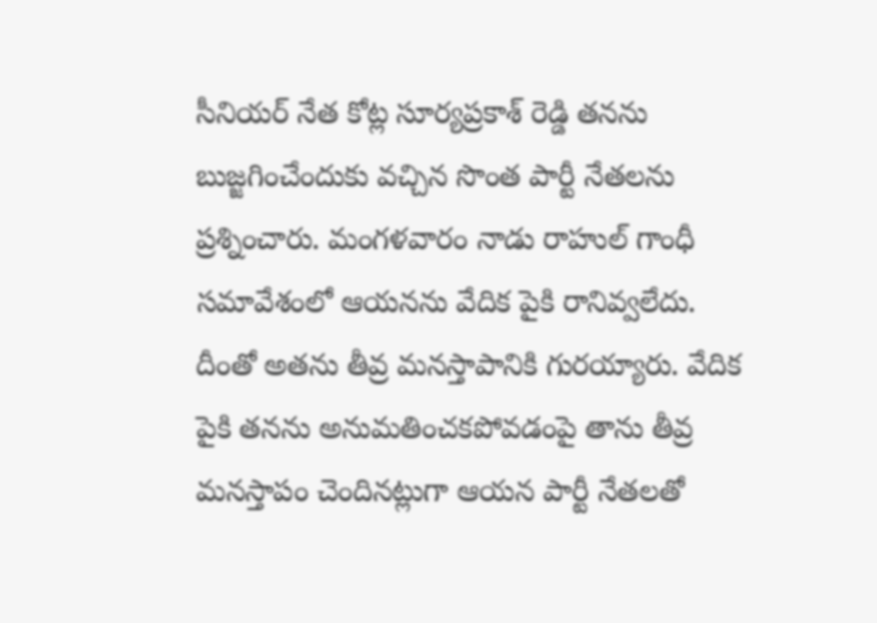సీనియర్ నేత కోట్ల సూర్యప్రకాశ్ రెడ్డి తనను బుజ్జగించేందుకు వచ్చిన సొంత పార్టీ నేతలను ప్రశ్నించారు. మంగళవారం నాడు రాహుల్ గాంధీ సమావేశంలో ఆయనను వేదిక పైకి రానివ్వలేదు.
దీంతో అతను తీవ్ర మనస్తాపానికి గురయ్యారు. వేదిక పైకి తనను అనుమతించకపోవడంపై తాను తీవ్ర మనస్తాపం చెందినట్లుగా ఆయన పార్టీ నేతలతో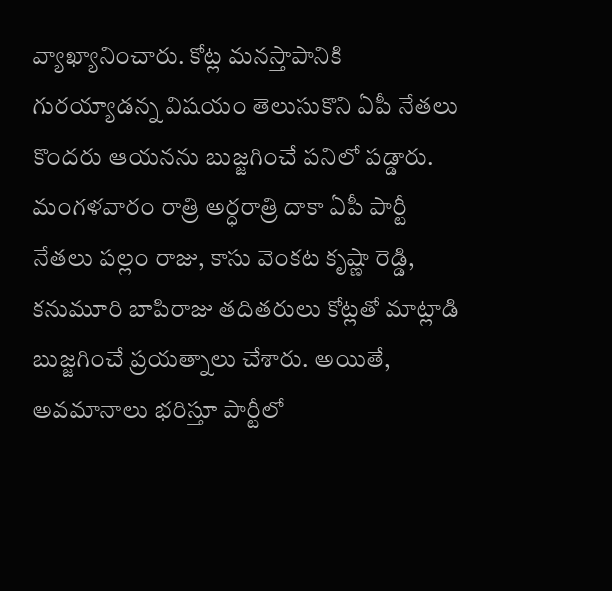వ్యాఖ్యానించారు. కోట్ల మనస్తాపానికి గురయ్యాడన్న విషయం తెలుసుకొని ఏపీ నేతలు కొందరు ఆయనను బుజ్జగించే పనిలో పడ్డారు.
మంగళవారం రాత్రి అర్ధరాత్రి దాకా ఏపీ పార్టీ నేతలు పల్లం రాజు, కాసు వెంకట కృష్ణా రెడ్డి, కనుమూరి బాపిరాజు తదితరులు కోట్లతో మాట్లాడి బుజ్జగించే ప్రయత్నాలు చేశారు. అయితే, అవమానాలు భరిస్తూ పార్టీలో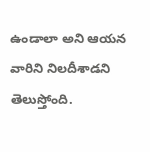ఉండాలా అని ఆయన వారిని నిలదీశాడని తెలుస్తోంది.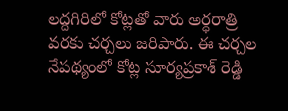లద్దగిరిలో కోట్లతో వారు అర్ధరాత్రి వరకు చర్చలు జరిపారు. ఈ చర్చల నేపథ్యంలో కోట్ల సూర్యప్రకాశ్ రెడ్డి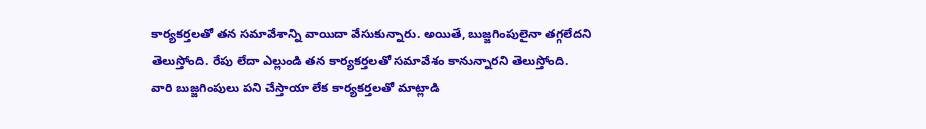కార్యకర్తలతో తన సమావేశాన్ని వాయిదా వేసుకున్నారు. అయితే, బుజ్జగింపులైనా తగ్గలేదని తెలుస్తోంది. రేపు లేదా ఎల్లుండి తన కార్యకర్తలతో సమావేశం కానున్నారని తెలుస్తోంది.
వారి బుజ్జగింపులు పని చేస్తాయా లేక కార్యకర్తలతో మాట్లాడి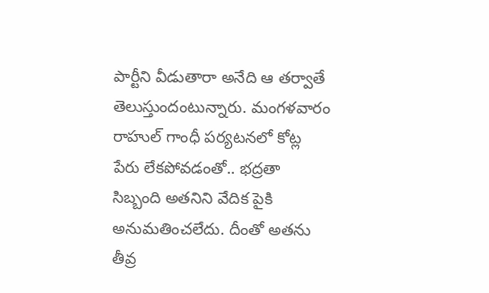పార్టీని వీడుతారా అనేది ఆ తర్వాతే తెలుస్తుందంటున్నారు. మంగళవారం రాహుల్ గాంధీ పర్యటనలో కోట్ల పేరు లేకపోవడంతో.. భద్రతా సిబ్బంది అతనిని వేదిక పైకి అనుమతించలేదు. దీంతో అతను తీవ్ర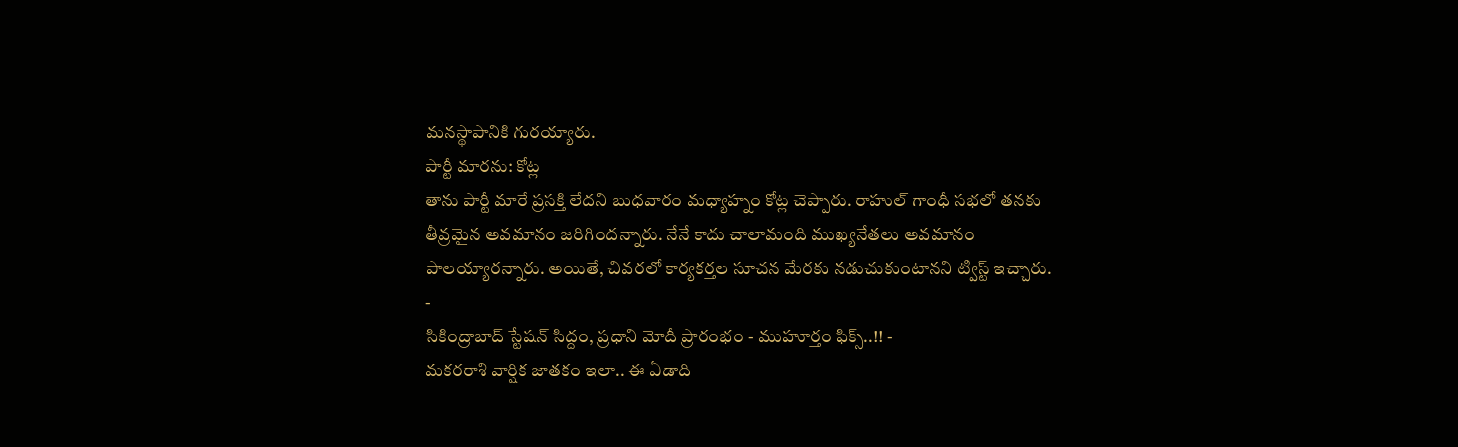మనస్థాపానికి గురయ్యారు.
పార్టీ మారను: కోట్ల
తాను పార్టీ మారే ప్రసక్తి లేదని బుధవారం మధ్యాహ్నం కోట్ల చెప్పారు. రాహుల్ గాంధీ సభలో తనకు తీవ్రమైన అవమానం జరిగిందన్నారు. నేనే కాదు చాలామంది ముఖ్యనేతలు అవమానం పాలయ్యారన్నారు. అయితే, చివరలో కార్యకర్తల సూచన మేరకు నడుచుకుంటానని ట్విస్ట్ ఇచ్చారు.
-
సికింద్రాబాద్ స్టేషన్ సిద్దం, ప్రధాని మోదీ ప్రారంభం - ముహూర్తం ఫిక్స్..!! -
మకరరాశి వార్షిక జాతకం ఇలా.. ఈ ఏడాది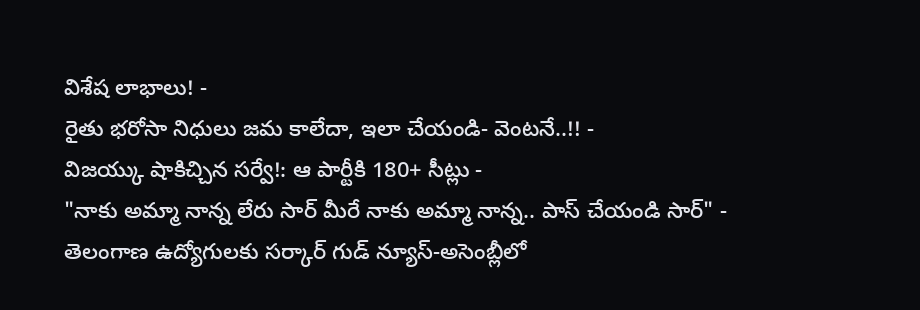విశేష లాభాలు! -
రైతు భరోసా నిధులు జమ కాలేదా, ఇలా చేయండి- వెంటనే..!! -
విజయ్కు షాకిచ్చిన సర్వే!: ఆ పార్టీకి 180+ సీట్లు -
"నాకు అమ్మా నాన్న లేరు సార్ మీరే నాకు అమ్మా నాన్న.. పాస్ చేయండి సార్" -
తెలంగాణ ఉద్యోగులకు సర్కార్ గుడ్ న్యూస్-అసెంబ్లీలో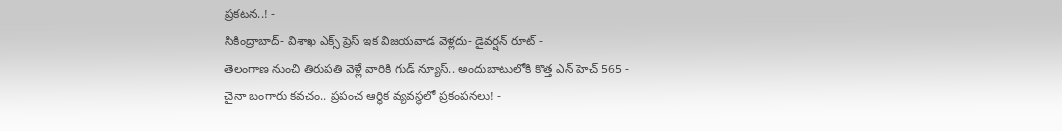ప్రకటన..! -
సికింద్రాబాద్- విశాఖ ఎక్స్ ప్రెస్ ఇక విజయవాడ వెళ్లదు- డైవర్షన్ రూట్ -
తెలంగాణ నుంచి తిరుపతి వెళ్లే వారికి గుడ్ న్యూస్.. అందుబాటులోకి కొత్త ఎన్ హెచ్ 565 -
చైనా బంగారు కవచం.. ప్రపంచ ఆర్థిక వ్యవస్థలో ప్రకంపనలు! -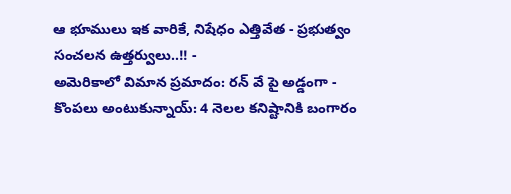ఆ భూములు ఇక వారికే, నిషేధం ఎత్తివేత - ప్రభుత్వం సంచలన ఉత్తర్వులు..!! -
అమెరికాలో విమాన ప్రమాదం: రన్ వే పై అడ్డంగా -
కొంపలు అంటుకున్నాయ్: 4 నెలల కనిష్టానికి బంగారం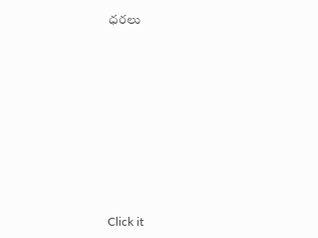ధరలు












Click it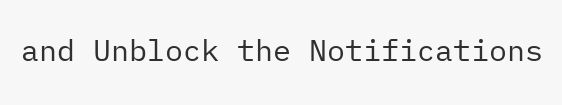and Unblock the Notifications